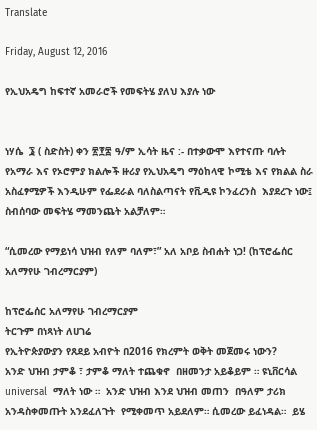Translate

Friday, August 12, 2016

የኢህአዴግ ከፍተኛ አመራሮች የመፍትሄ ያለህ እያሉ ነው


ነሃሴ  ፮ ( ስድስት) ቀን ፳፻፰ ዓ/ም ኢሳት ዜና :- በተቃውሞ እየተናጡ ባሉት የአማራ እና የኦሮምያ ክልሎች ዙሪያ የኢህአዴግ ማዕከላዊ ኮሚቴ እና የክልል ስራ አስፈፃሚዎች እንዲሁም የፌደራል ባለስልጣናት የቪዲዩ ኮንፈረንስ  እያደረጉ ነው፤ ስብሰባው መፍትሄ ማመንጨት አልቻለም።

“ሲመረው የማይነሳ ህዝብ የለም ባለም፣” አለ አቦይ ስብሐት ነጋ! (ከፕሮፌሰር አለማየሁ ገብረማርያም)

ከፕሮፌሰር አለማየሁ ገብረማርያም
ትርጉም በነጻነት ለሀገሬ
የኢትዮጵያውያን የጸደይ አብዮት በ2016 የክረምት ወቅት መጀመሩ ነውን?
አንድ ህዝብ ታምቆ ፣ ታምቆ ማለት ተጨቁኖ  በዘመንታ አይቆይም ። ዩኒቨርሳል universal  ማለት ነው ።  አንድ ህዝብ እንደ ህዝብ መጠን  በዓለም ታሪክ  አንዳስቀመጡት አንደፈለጉት  የሚቀመጥ አይደለም። ሲመረው ይፈነዳል።  ይሄ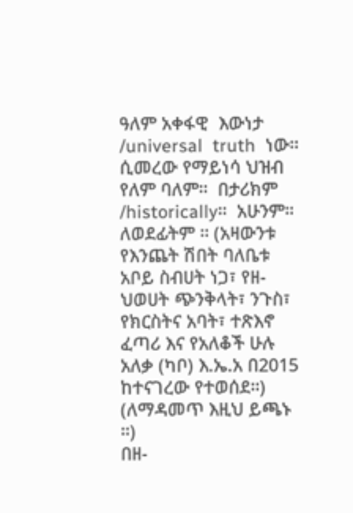ዓለም አቀፋዊ  እውነታ /universal  truth  ነው። ሲመረው የማይነሳ ህዝብ የለም ባለም።  በታሪክም /historically።  አሁንም።  ለወደፊትም ። (አዛውንቱ የእንጨት ሽበት ባለቤቱ አቦይ ስብሀት ነጋ፣ የዘ-ህወሀት ጭንቅላት፣ ንጉስ፣ የክርስትና አባት፣ ተጽእኖ ፈጣሪ እና የአለቆች ሁሉ አለቃ (ካቦ) እ.ኤ.አ በ2015 ከተናገረው የተወሰደ።)  (ለማዳመጥ እዚህ ይጫኑ ።)
በዘ-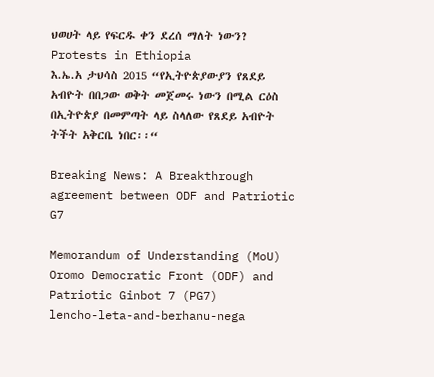ህወሀት ላይ የፍርዱ ቀን ደረሰ ማለት ነውን?
Protests in Ethiopia
እ.ኤ.አ ታህሳስ 2015 “የኢትዮጵያውያን የጸደይ አብዮት በበጋው ወቅት መጀመሩ ነውን በሚል ርዕስ በኢትዮጵያ በመምጣት ላይ ስላለው የጸደይ አብዮት ትችት አቅርቤ ነበር፡፡“

Breaking News: A Breakthrough agreement between ODF and Patriotic G7

Memorandum of Understanding (MoU)
Oromo Democratic Front (ODF) and Patriotic Ginbot 7 (PG7)
lencho-leta-and-berhanu-nega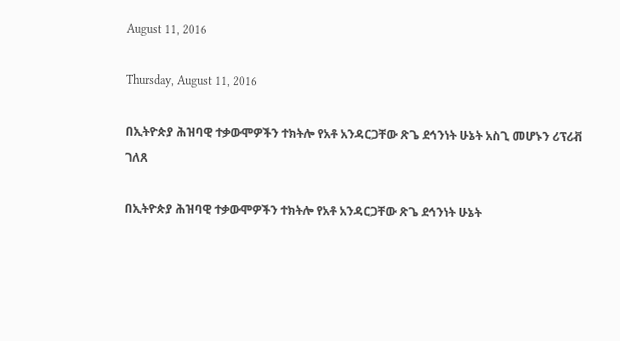August 11, 2016

Thursday, August 11, 2016

በኢትዮጵያ ሕዝባዊ ተቃውሞዎችን ተክትሎ የአቶ አንዳርጋቸው ጽጌ ደኅንነት ሁኔት አስጊ መሆኑን ሪፕሪቭ ገለጸ

በኢትዮጵያ ሕዝባዊ ተቃውሞዎችን ተክትሎ የአቶ አንዳርጋቸው ጽጌ ደኅንነት ሁኔት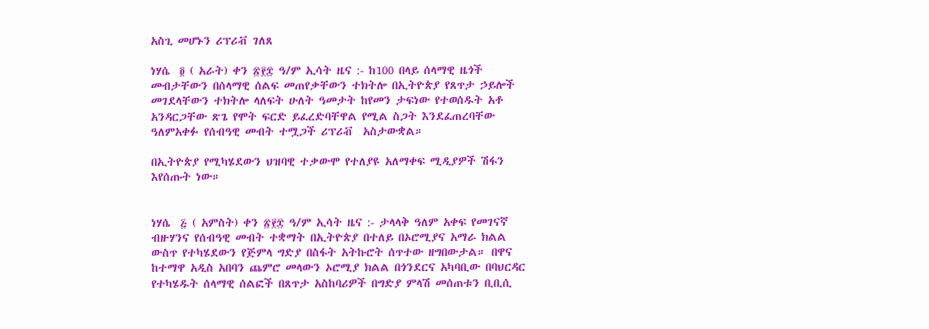አስጊ መሆኑን ሪፕሪቭ ገለጸ

ነሃሴ  ፬ ( አራት) ቀን ፳፻፰ ዓ/ም ኢሳት ዜና :- ከ100 በላይ ሰላማዊ ዜጎች መብታቸውን በሰላማዊ ሰልፍ መጠየቃቸውን ተክትሎ በኢትዮጵያ የጸጥታ ኃይሎች መገደላቸውን ተክትሎ ላለፍት ሁለት ዓመታት ከየመን ታፍነው የተወሰዱት አቶ አንዳርጋቸው ጽጌ የሞት ፍርድ ይፈረድባቸዋል የሚል ስጋት እንደፈጠረባቸው ዓለምአቀፉ የሰብዓዊ መብት ተሟጋች ሪፕሪቭ  አስታውቋል።

በኢትዮጵያ የሚካሄደውን ህዝባዊ ተቃውሞ የተለያዩ አለማቀፍ ሚዲያዎች ሽፋን እየሰጡት ነው።


ነሃሴ  ፭ ( አምስት) ቀን ፳፻፰ ዓ/ም ኢሳት ዜና :- ታላላቅ ዓለም አቀፍ የመገናኛ ብዙሃንና የሰብዓዊ መብት ተቋማት በኢትዮጵያ በተለይ በኦሮሚያና አማራ ክልል ውስጥ የተካሄደውን የጅምላ ግድያ በስፋት አትኩሮት ሰጥተው ዘግበውታል። በዋና ከተማዋ አዲስ አበባን ጨምሮ መላውን ኦሮሚያ ክልል በጎንደርና አካባቢው በባህርዳር የተካሄዱት ሰላማዊ ሰልፎች በጸጥታ አስከባሪዎች በግድያ ምላሽ መሰጠቱን ቢቢሲ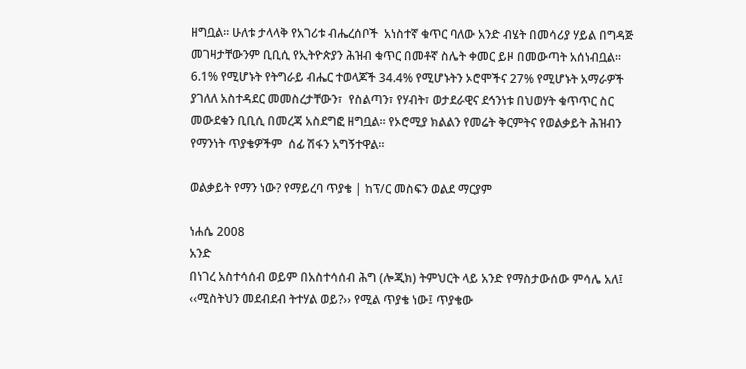ዘግቧል። ሁለቱ ታላላቅ የአገሪቱ ብሔረሰቦች  አነስተኛ ቁጥር ባለው አንድ ብሄት በመሳሪያ ሃይል በግዳጅ መገዛታቸውንም ቢቢሲ የኢትዮጵያን ሕዝብ ቁጥር በመቶኛ ስሌት ቀመር ይዞ በመውጣት አሰነብቧል። 6.1% የሚሆኑት የትግራይ ብሔር ተወላጆች 34.4% የሚሆኑትን ኦሮሞችና 27% የሚሆኑት አማራዎች ያገለለ አስተዳደር መመስረታቸውን፣  የስልጣን፣ የሃብት፣ ወታደራዊና ደኅንነቱ በህወሃት ቁጥጥር ስር መውደቁን ቢቢሲ በመረጃ አስደግፎ ዘግቧል። የኦሮሚያ ክልልን የመሬት ቅርምትና የወልቃይት ሕዝብን የማንነት ጥያቄዎችም  ሰፊ ሽፋን አግኝተዋል።

ወልቃይት የማን ነው? የማይረባ ጥያቄ | ከፕ/ር መስፍን ወልደ ማርያም

ነሐሴ 2008
አንድ
በነገረ አስተሳሰብ ወይም በአስተሳሰብ ሕግ (ሎጂክ) ትምህርት ላይ አንድ የማስታውሰው ምሳሌ አለ፤ ‹‹ሚስትህን መደብደብ ትተሃል ወይ?›› የሚል ጥያቄ ነው፤ ጥያቄው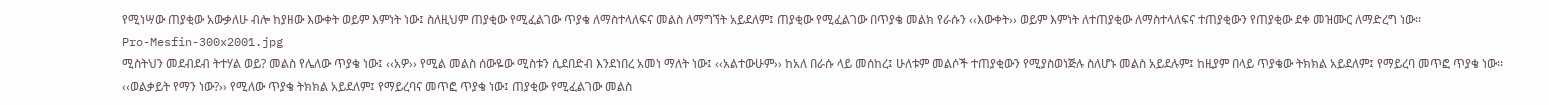የሚነሣው ጠያቂው አውቃለሁ ብሎ ከያዘው እውቀት ወይም እምነት ነው፤ ስለዚህም ጠያቂው የሚፈልገው ጥያቄ ለማስተላለፍና መልስ ለማግኘት አይደለም፤ ጠያቂው የሚፈልገው በጥያቄ መልክ የራሱን ‹‹እውቀት›› ወይም እምነት ለተጠያቂው ለማስተላለፍና ተጠያቂውን የጠያቂው ደቀ መዝሙር ለማድረግ ነው፡፡
Pro-Mesfin-300x2001.jpg
ሚስትህን መደብደብ ትተሃል ወይ? መልስ የሌለው ጥያቄ ነው፤ ‹‹አዎ›› የሚል መልስ ሰውዬው ሚስቱን ሲደበድብ እንደነበረ አመነ ማለት ነው፤ ‹‹አልተውሁም›› ከአለ በራሱ ላይ መሰከረ፤ ሁለቱም መልሶች ተጠያቂውን የሚያስወነጅሉ ስለሆኑ መልስ አይደሉም፤ ከዚያም በላይ ጥያቄው ትክክል አይደለም፤ የማይረባ መጥፎ ጥያቄ ነው፡፡
‹‹ወልቃይት የማን ነው?›› የሚለው ጥያቄ ትክክል አይደለም፤ የማይረባና መጥፎ ጥያቄ ነው፤ ጠያቂው የሚፈልገው መልስ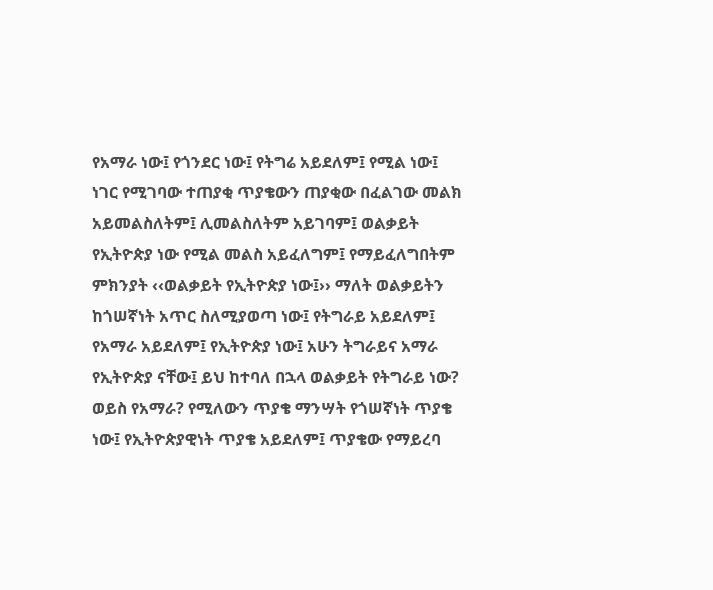የአማራ ነው፤ የጎንደር ነው፤ የትግሬ አይደለም፤ የሚል ነው፤ ነገር የሚገባው ተጠያቂ ጥያቄውን ጠያቂው በፈልገው መልክ አይመልስለትም፤ ሊመልስለትም አይገባም፤ ወልቃይት የኢትዮጵያ ነው የሚል መልስ አይፈለግም፤ የማይፈለግበትም ምክንያት ‹‹ወልቃይት የኢትዮጵያ ነው፤›› ማለት ወልቃይትን ከጎሠኛነት አጥር ስለሚያወጣ ነው፤ የትግራይ አይደለም፤ የአማራ አይደለም፤ የኢትዮጵያ ነው፤ አሁን ትግራይና አማራ የኢትዮጵያ ናቸው፤ ይህ ከተባለ በኋላ ወልቃይት የትግራይ ነው? ወይስ የአማራ? የሚለውን ጥያቄ ማንሣት የጎሠኛነት ጥያቄ ነው፤ የኢትዮጵያዊነት ጥያቄ አይደለም፤ ጥያቄው የማይረባ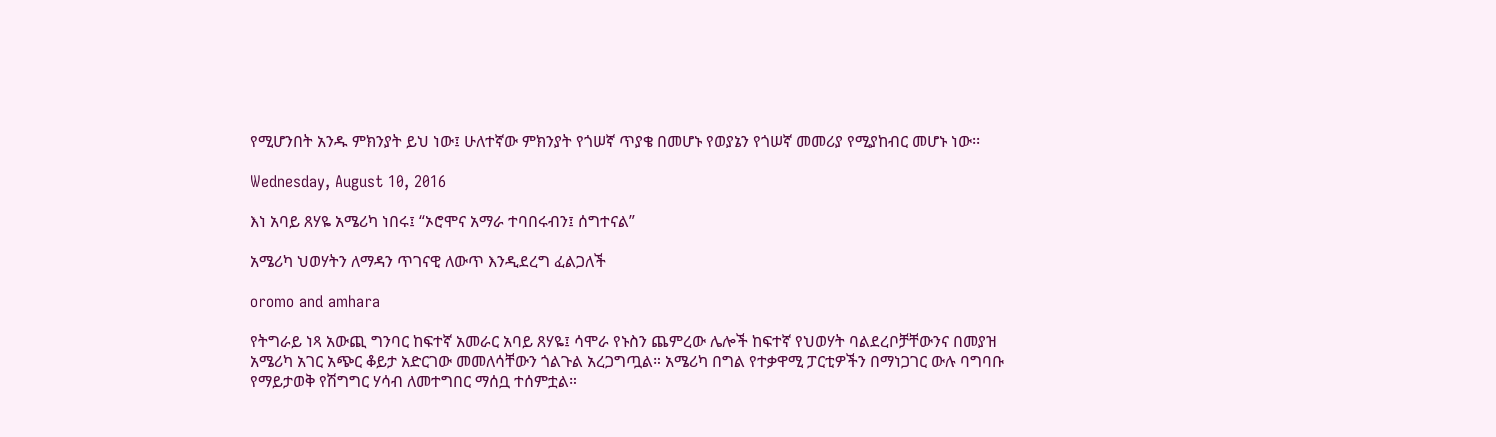የሚሆንበት አንዱ ምክንያት ይህ ነው፤ ሁለተኛው ምክንያት የጎሠኛ ጥያቄ በመሆኑ የወያኔን የጎሠኛ መመሪያ የሚያከብር መሆኑ ነው፡፡

Wednesday, August 10, 2016

እነ አባይ ጸሃዬ አሜሪካ ነበሩ፤ “ኦሮሞና አማራ ተባበሩብን፤ ሰግተናል”

አሜሪካ ህወሃትን ለማዳን ጥገናዊ ለውጥ እንዲደረግ ፈልጋለች

oromo and amhara

የትግራይ ነጻ አውጪ ግንባር ከፍተኛ አመራር አባይ ጸሃዬ፤ ሳሞራ የኑስን ጨምረው ሌሎች ከፍተኛ የህወሃት ባልደረቦቻቸውንና በመያዝ አሜሪካ አገር አጭር ቆይታ አድርገው መመለሳቸውን ጎልጉል አረጋግጧል። አሜሪካ በግል የተቃዋሚ ፓርቲዎችን በማነጋገር ውሉ ባግባቡ የማይታወቅ የሽግግር ሃሳብ ለመተግበር ማሰቧ ተሰምቷል።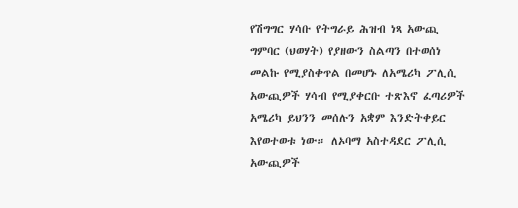የሽግግር ሃሳቡ የትግራይ ሕዝብ ነጻ አውጪ ግምባር (ህወሃት) የያዘውን ስልጣን በተወሰነ መልኩ የሚያስቀጥል በመሆኑ ለአሜሪካ ፖሊሲ አውጪዎች ሃሳብ የሚያቀርቡ ተጽእኖ ፈጣሪዎች አሜሪካ ይህንን መሰሉን አቋም እንድትቀይር እየወተወቱ ነው። ለኦባማ አስተዳደር ፖሊሲ አውጪዎች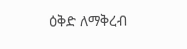ዕቅድ ለማቅረብ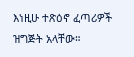እነዚሁ ተጽዕኖ ፈጣሪዎች ዝግጅት አላቸው።